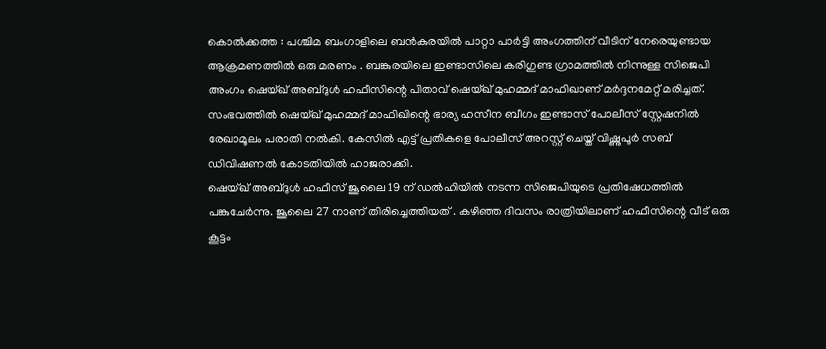കൊൽക്കത്ത : പശ്ചിമ ബംഗാളിലെ ബൻകുരയിൽ പാറ്റാ പാർട്ടി അംഗത്തിന് വീടിന് നേരെയുണ്ടായ ആക്രമണത്തിൽ ഒരു മരണം . ബങ്കുരയിലെ ഇണ്ടാസിലെ കരിഗുണ്ട ഗ്രാമത്തിൽ നിന്നുള്ള സിജെപി അംഗം ഷെയ്ഖ് അബ്ദുൾ ഹഫീസിന്റെ പിതാവ് ഷെയ്ഖ് മുഹമ്മദ് മാഫിഖാണ് മർദ്ദനമേറ്റ് മരിച്ചത്. സംഭവത്തിൽ ഷെയ്ഖ് മുഹമ്മദ് മാഫിഖിന്റെ ഭാര്യ ഹസീന ബീഗം ഇണ്ടാസ് പോലീസ് സ്റ്റേഷനിൽ രേഖാമൂലം പരാതി നൽകി. കേസിൽ എട്ട് പ്രതികളെ പോലീസ് അറസ്റ്റ് ചെയ്ത് വിഷ്ണുപൂർ സബ് ഡിവിഷണൽ കോടതിയിൽ ഹാജരാക്കി.
ഷെയ്ഖ് അബ്ദുൾ ഹഫീസ് ജൂലൈ 19 ന് ഡൽഹിയിൽ നടന്ന സിജെപിയുടെ പ്രതിഷേധത്തിൽ പങ്കുചേർന്നു. ജൂലൈ 27 നാണ് തിരിച്ചെത്തിയത് . കഴിഞ്ഞ ദിവസം രാത്രിയിലാണ് ഹഫീസിന്റെ വീട് ഒരു കൂട്ടം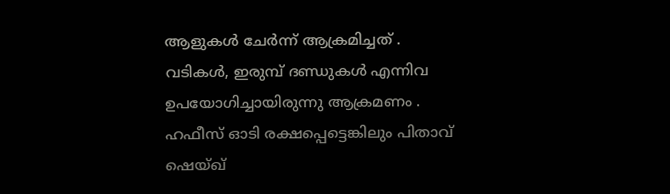ആളുകൾ ചേർന്ന് ആക്രമിച്ചത് . വടികൾ, ഇരുമ്പ് ദണ്ഡുകൾ എന്നിവ ഉപയോഗിച്ചായിരുന്നു ആക്രമണം . ഹഫീസ് ഓടി രക്ഷപ്പെട്ടെങ്കിലും പിതാവ് ഷെയ്ഖ്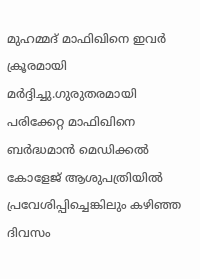മുഹമ്മദ് മാഫിഖിനെ ഇവർ ക്രൂരമായി മർദ്ദിച്ചു.ഗുരുതരമായി പരിക്കേറ്റ മാഫിഖിനെ ബർദ്ധമാൻ മെഡിക്കൽ കോളേജ് ആശുപത്രിയിൽ പ്രവേശിപ്പിച്ചെങ്കിലും കഴിഞ്ഞ ദിവസം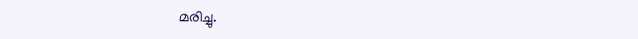മരിച്ചു.